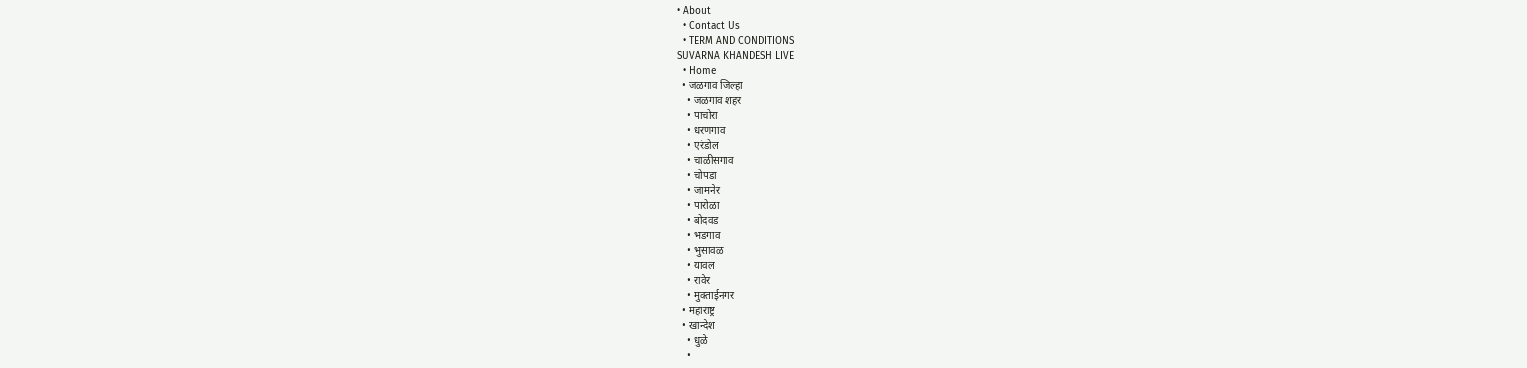• About
  • Contact Us
  • TERM AND CONDITIONS
SUVARNA KHANDESH LIVE
  • Home
  • जळगाव जिल्हा
    • जळगाव शहर
    • पाचोरा
    • धरणगाव
    • एरंडोल
    • चाळीसगाव
    • चोपडा
    • जामनेर
    • पारोळा
    • बोदवड
    • भडगाव
    • भुसावळ
    • यावल
    • रावेर
    • मुक्ताईनगर
  • महाराष्ट्र
  • खान्देश
    • धुळे
    •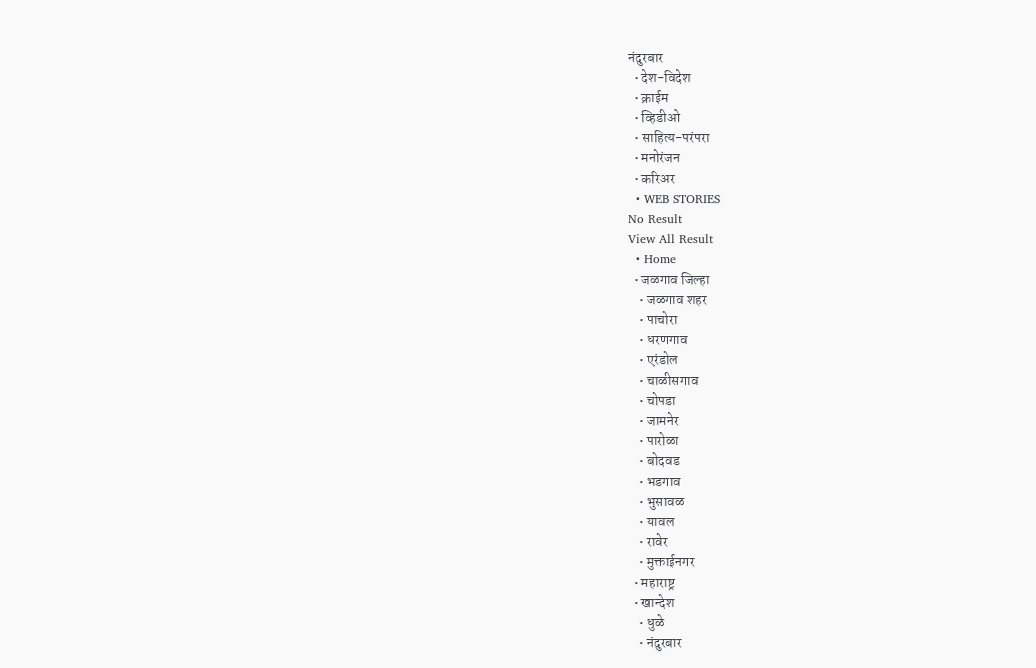नंदुरबार
  • देश-विदेश
  • क्राईम
  • व्हिडीओ
  • साहित्य-परंपरा
  • मनोरंजन
  • करिअर
  • WEB STORIES
No Result
View All Result
  • Home
  • जळगाव जिल्हा
    • जळगाव शहर
    • पाचोरा
    • धरणगाव
    • एरंडोल
    • चाळीसगाव
    • चोपडा
    • जामनेर
    • पारोळा
    • बोदवड
    • भडगाव
    • भुसावळ
    • यावल
    • रावेर
    • मुक्ताईनगर
  • महाराष्ट्र
  • खान्देश
    • धुळे
    • नंदुरबार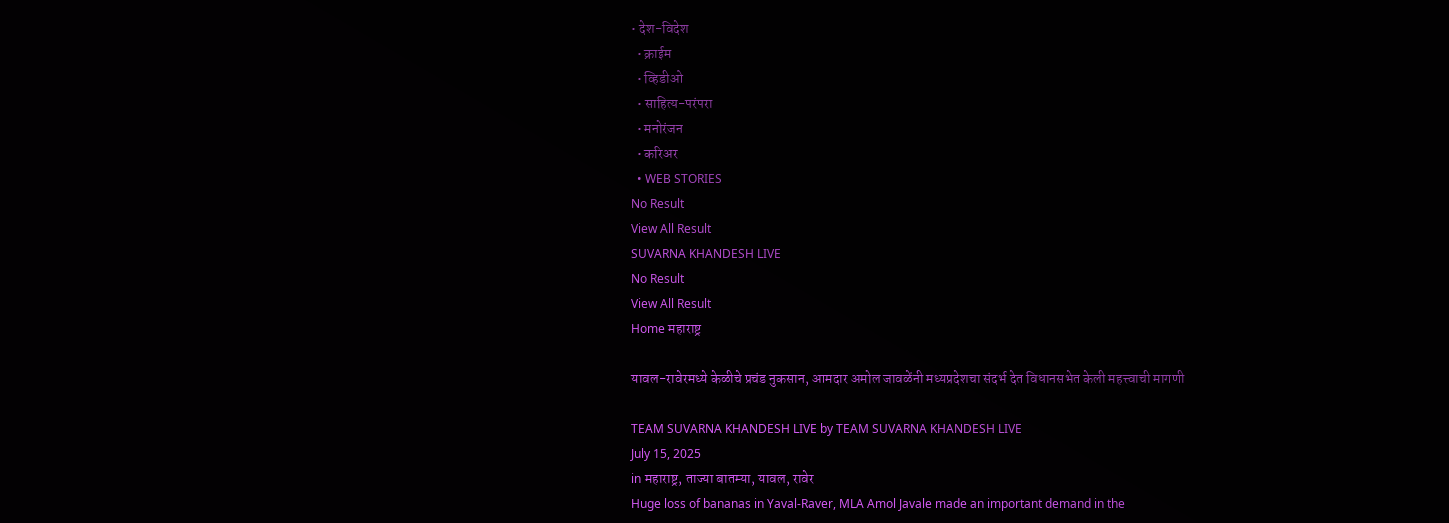• देश-विदेश
  • क्राईम
  • व्हिडीओ
  • साहित्य-परंपरा
  • मनोरंजन
  • करिअर
  • WEB STORIES
No Result
View All Result
SUVARNA KHANDESH LIVE
No Result
View All Result
Home महाराष्ट्र

यावल-रावेरमध्ये केळीचे प्रचंड नुकसान, आमदार अमोल जावळेंनी मध्यप्रदेशचा संदर्भ देत विधानसभेत केली महत्त्वाची मागणी

TEAM SUVARNA KHANDESH LIVE by TEAM SUVARNA KHANDESH LIVE
July 15, 2025
in महाराष्ट्र, ताज्या बातम्या, यावल, रावेर
Huge loss of bananas in Yaval-Raver, MLA Amol Javale made an important demand in the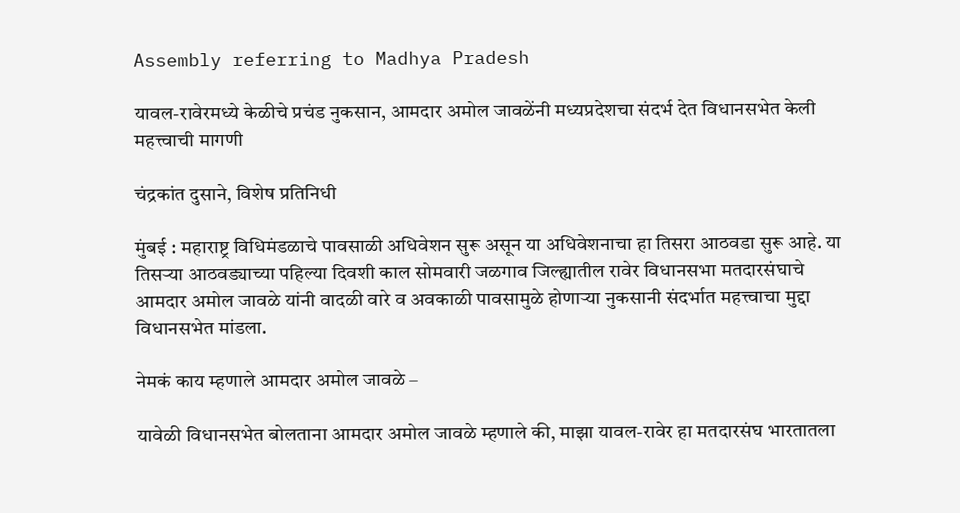Assembly referring to Madhya Pradesh

यावल-रावेरमध्ये केळीचे प्रचंड नुकसान, आमदार अमोल जावळेंनी मध्यप्रदेशचा संदर्भ देत विधानसभेत केली महत्त्वाची मागणी

चंद्रकांत दुसाने, विशेष प्रतिनिधी

मुंबई : महाराष्ट्र विधिमंडळाचे पावसाळी अधिवेशन सुरू असून या अधिवेशनाचा हा तिसरा आठवडा सुरू आहे. या तिसऱ्या आठवड्याच्या पहिल्या दिवशी काल सोमवारी जळगाव जिल्ह्यातील रावेर विधानसभा मतदारसंघाचे आमदार अमोल जावळे यांनी वादळी वारे व अवकाळी पावसामुळे होणाऱ्या नुकसानी संदर्भात महत्त्वाचा मुद्दा विधानसभेत मांडला.

नेमकं काय म्हणाले आमदार अमोल जावळे –

यावेळी विधानसभेत बोलताना आमदार अमोल जावळे म्हणाले की, माझा यावल-रावेर हा मतदारसंघ भारतातला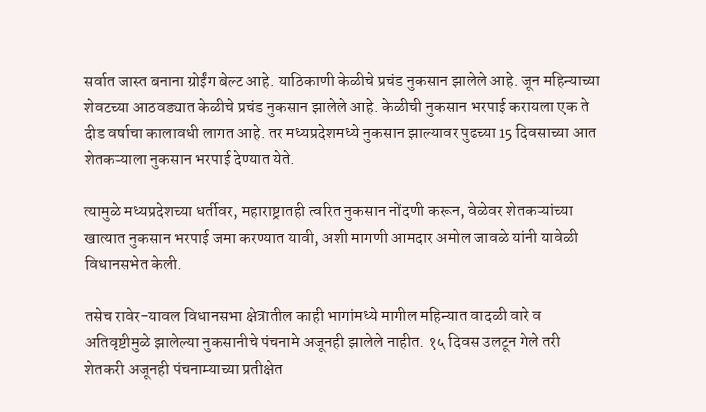सर्वात जास्त बनाना ग्रोईंग बेल्ट आहे. याठिकाणी केळीचे प्रचंड नुकसान झालेले आहे. जून महिन्याच्या शेवटच्या आठवड्यात केळीचे प्रचंड नुकसान झालेले आहे. केळीची नुकसान भरपाई करायला एक ते दीड वर्षाचा कालावधी लागत आहे. तर मध्यप्रदेशमध्ये नुकसान झाल्यावर पुढच्या 15 दिवसाच्या आत शेतकऱ्याला नुकसान भरपाई देण्यात येते.

त्यामुळे मध्यप्रदेशच्या धर्तीवर, महाराष्ट्रातही त्वरित नुकसान नोंदणी करून, वेळेवर शेतकऱ्यांच्या खात्यात नुकसान भरपाई जमा करण्यात यावी, अशी मागणी आमदार अमोल जावळे यांनी यावेळी विधानसभेत केली.

तसेच रावेर-यावल विधानसभा क्षेत्रातील काही भागांमध्ये मागील महिन्यात वादळी वारे व अतिवृष्टीमुळे झालेल्या नुकसानीचे पंचनामे अजूनही झालेले नाहीत. १५ दिवस उलटून गेले तरी शेतकरी अजूनही पंचनाम्याच्या प्रतीक्षेत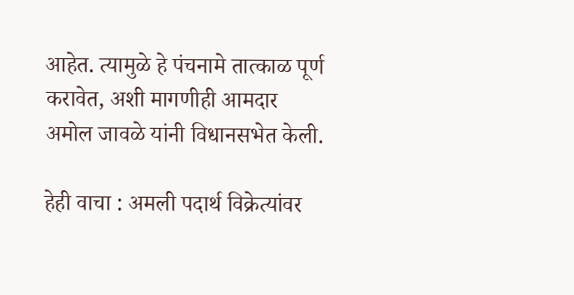आहेत. त्यामुळे हे पंचनामे तात्काळ पूर्ण करावेत, अशी मागणीही आमदार अमोल जावळे यांनी विधानसभेत केली.

हेही वाचा : अमली पदार्थ विक्रेत्यांवर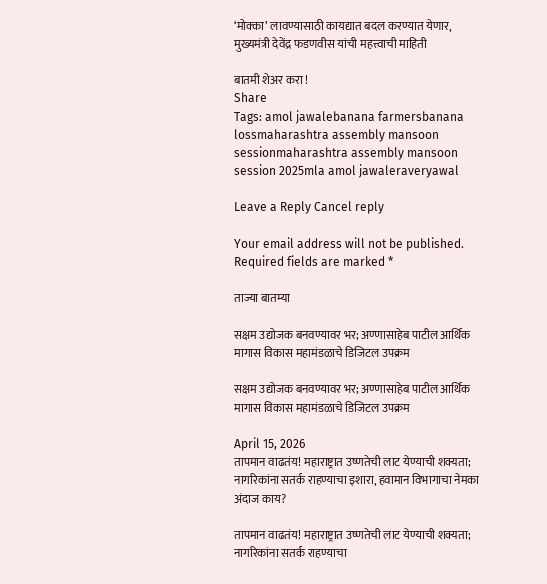‘मोक्का’ लावण्यासाठी कायद्यात बदल करण्यात येणार, मुख्यमंत्री देवेंद्र फडणवीस यांची महत्त्वाची माहिती

बातमी शेअर करा !
Share
Tags: amol jawalebanana farmersbanana lossmaharashtra assembly mansoon sessionmaharashtra assembly mansoon session 2025mla amol jawaleraveryawal

Leave a Reply Cancel reply

Your email address will not be published. Required fields are marked *

ताज्या बातम्या

सक्षम उद्योजक बनवण्यावर भर; अण्णासाहेब पाटील आर्थिक मागास विकास महामंडळाचे डिजिटल उपक्रम

सक्षम उद्योजक बनवण्यावर भर; अण्णासाहेब पाटील आर्थिक मागास विकास महामंडळाचे डिजिटल उपक्रम

April 15, 2026
तापमान वाढतंय! महाराष्ट्रात उष्णतेची लाट येण्याची शक्यता; नागरिकांना सतर्क राहण्याचा इशारा, हवामान विभागाचा नेमका अंदाज काय?

तापमान वाढतंय! महाराष्ट्रात उष्णतेची लाट येण्याची शक्यता; नागरिकांना सतर्क राहण्याचा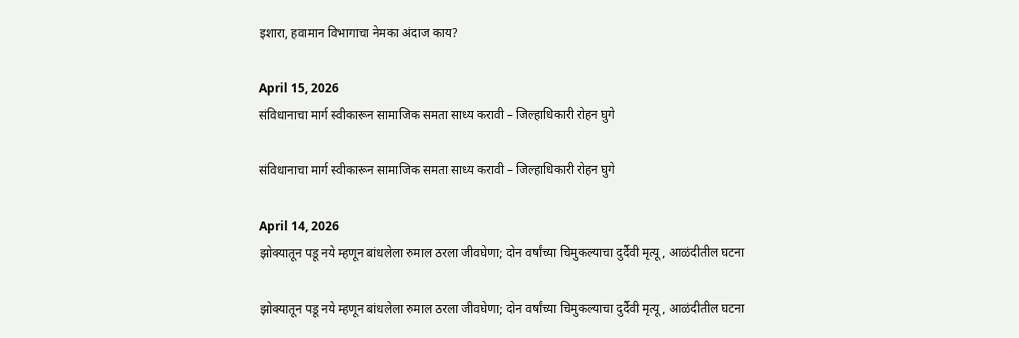इशारा, हवामान विभागाचा नेमका अंदाज काय?

April 15, 2026
संविधानाचा मार्ग स्वीकारून सामाजिक समता साध्य करावी – जिल्हाधिकारी रोहन घुगे

संविधानाचा मार्ग स्वीकारून सामाजिक समता साध्य करावी – जिल्हाधिकारी रोहन घुगे

April 14, 2026
झोक्यातून पडू नये म्हणून बांधलेला रुमाल ठरला जीवघेणा; दोन वर्षांच्या चिमुकल्याचा दुर्दैवी मृत्यू, आळंदीतील घटना

झोक्यातून पडू नये म्हणून बांधलेला रुमाल ठरला जीवघेणा; दोन वर्षांच्या चिमुकल्याचा दुर्दैवी मृत्यू, आळंदीतील घटना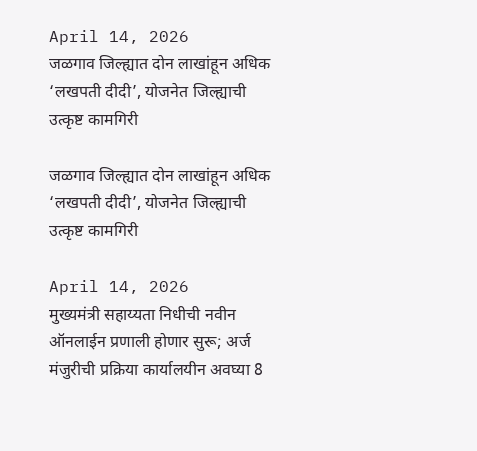April 14, 2026
जळगाव जिल्ह्यात दोन लाखांहून अधिक ‘लखपती दीदी’, योजनेत जिल्ह्याची उत्कृष्ट कामगिरी

जळगाव जिल्ह्यात दोन लाखांहून अधिक ‘लखपती दीदी’, योजनेत जिल्ह्याची उत्कृष्ट कामगिरी

April 14, 2026
मुख्यमंत्री सहाय्यता निधीची नवीन ऑनलाईन प्रणाली होणार सुरू; अर्ज मंजुरीची प्रक्रिया कार्यालयीन अवघ्या 8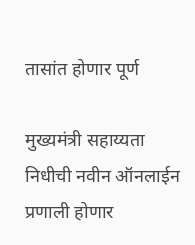तासांत होणार पूर्ण

मुख्यमंत्री सहाय्यता निधीची नवीन ऑनलाईन प्रणाली होणार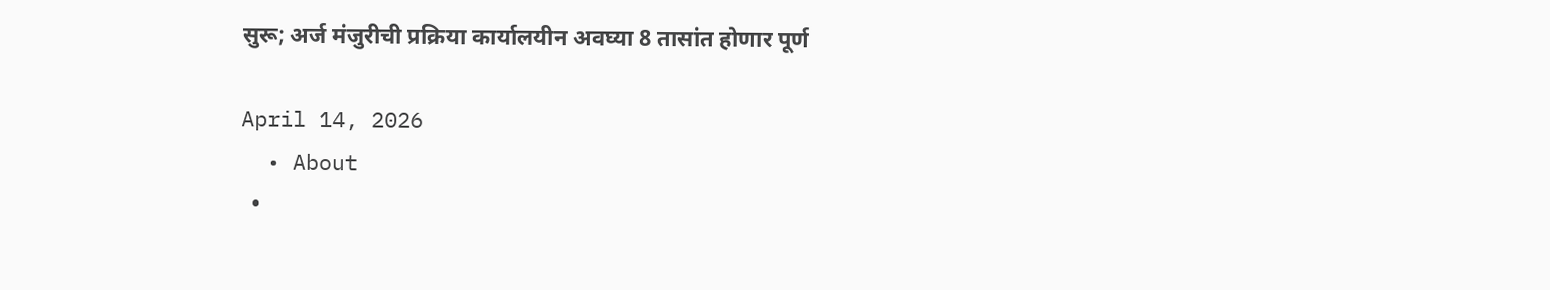सुरू; अर्ज मंजुरीची प्रक्रिया कार्यालयीन अवघ्या 8 तासांत होणार पूर्ण

April 14, 2026
  • About
  •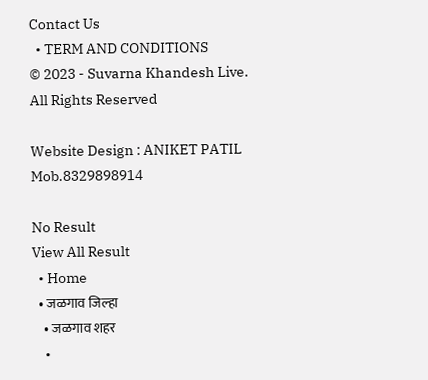Contact Us
  • TERM AND CONDITIONS
© 2023 - Suvarna Khandesh Live. All Rights Reserved

Website Design : ANIKET PATIL Mob.8329898914

No Result
View All Result
  • Home
  • जळगाव जिल्हा
    • जळगाव शहर
    •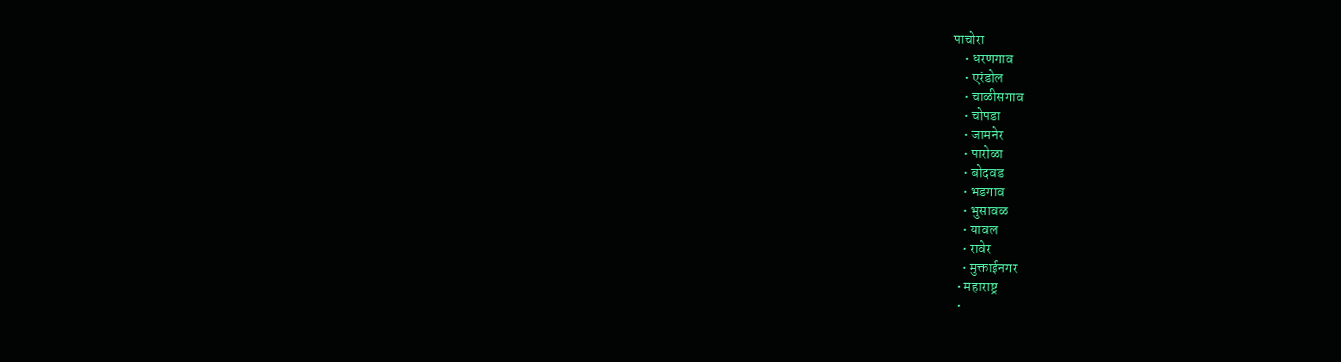पाचोरा
    • धरणगाव
    • एरंडोल
    • चाळीसगाव
    • चोपडा
    • जामनेर
    • पारोळा
    • बोदवड
    • भडगाव
    • भुसावळ
    • यावल
    • रावेर
    • मुक्ताईनगर
  • महाराष्ट्र
  •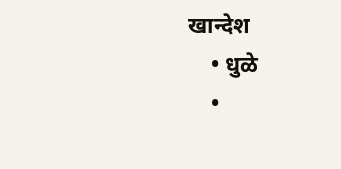खान्देश
    • धुळे
    •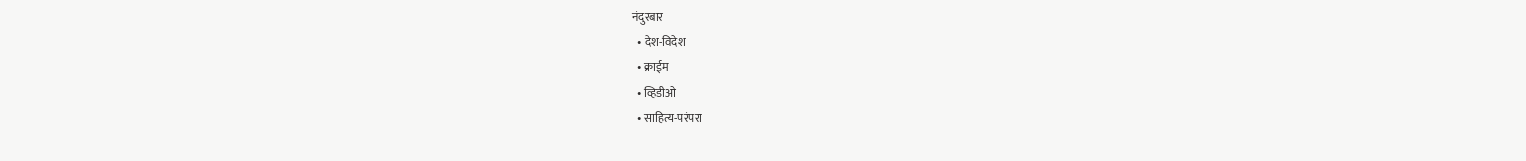नंदुरबार
  • देश-विदेश
  • क्राईम
  • व्हिडीओ
  • साहित्य-परंपरा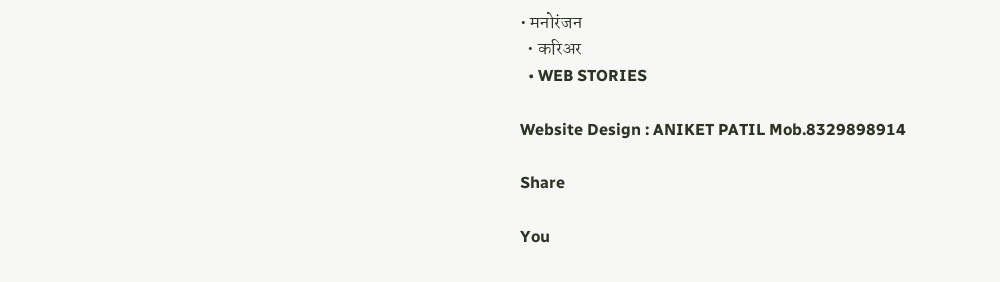• मनोरंजन
  • करिअर
  • WEB STORIES

Website Design : ANIKET PATIL Mob.8329898914

Share

You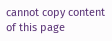cannot copy content of this page